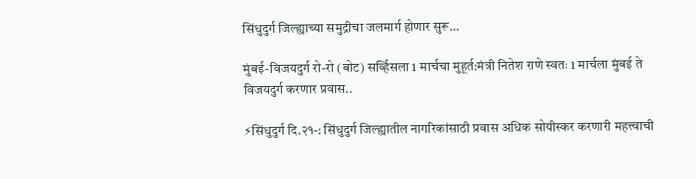सिंधुदुर्ग जिल्ह्याच्या समुद्रीचा जलमार्ग होणार सुरू…

मुंबई-विजयदुर्ग रो-रो (बोट) सर्व्हिसला 1 मार्चचा मुहूर्त:मंत्री नितेश राणे स्वतः 1 मार्चला मुंबई ते विजयदुर्ग करणार प्रवास..

⚡सिंधुदुर्ग दि.२१-: सिंधुदुर्ग जिल्ह्यातील नागरिकांसाठी प्रवास अधिक सोयीस्कर करणारी महत्त्वाची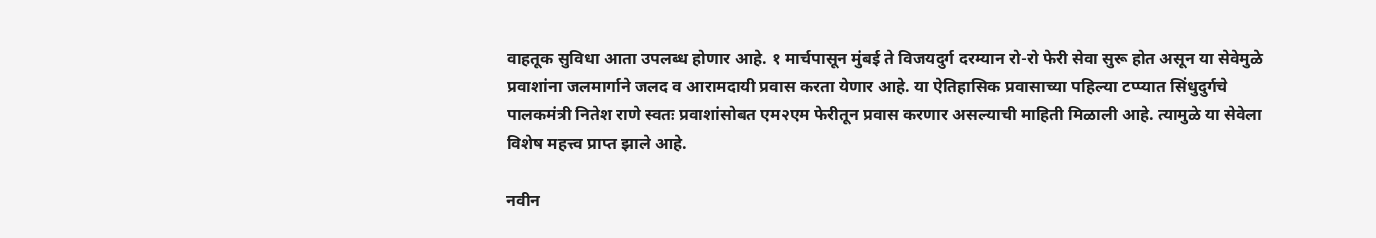वाहतूक सुविधा आता उपलब्ध होणार आहे. १ मार्चपासून मुंबई ते विजयदुर्ग दरम्यान रो-रो फेरी सेवा सुरू होत असून या सेवेमुळे प्रवाशांना जलमार्गाने जलद व आरामदायी प्रवास करता येणार आहे. या ऐतिहासिक प्रवासाच्या पहिल्या टप्प्यात सिंधुदुर्गचे पालकमंत्री नितेश राणे स्वतः प्रवाशांसोबत एम२एम फेरीतून प्रवास करणार असल्याची माहिती मिळाली आहे. त्यामुळे या सेवेला विशेष महत्त्व प्राप्त झाले आहे.

नवीन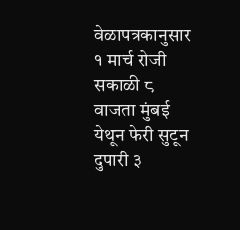वेळापत्रकानुसार १ मार्च रोजी सकाळी ८ वाजता मुंबई येथून फेरी सुटून दुपारी ३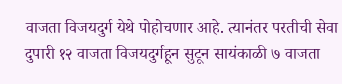वाजता विजयदुर्ग येथे पोहोचणार आहे. त्यानंतर परतीची सेवा दुपारी १२ वाजता विजयदुर्गहून सुटून सायंकाळी ७ वाजता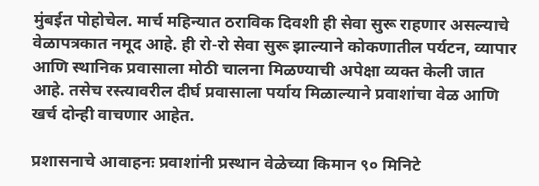मुंबईत पोहोचेल. मार्च महिन्यात ठराविक दिवशी ही सेवा सुरू राहणार असल्याचे वेळापत्रकात नमूद आहे. ही रो-रो सेवा सुरू झाल्याने कोकणातील पर्यटन, व्यापार आणि स्थानिक प्रवासाला मोठी चालना मिळण्याची अपेक्षा व्यक्त केली जात आहे. तसेच रस्त्यावरील दीर्घ प्रवासाला पर्याय मिळाल्याने प्रवाशांचा वेळ आणि खर्च दोन्ही वाचणार आहेत.

प्रशासनाचे आवाहनः प्रवाशांनी प्रस्थान वेळेच्या किमान ९० मिनिटे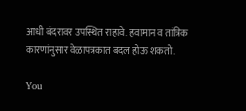आधी बंदरावर उपस्थित राहावे. हवामान व तांत्रिक कारणांनुसार वेळापत्रकात बदल होऊ शकतो.

You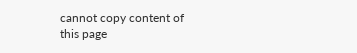cannot copy content of this page